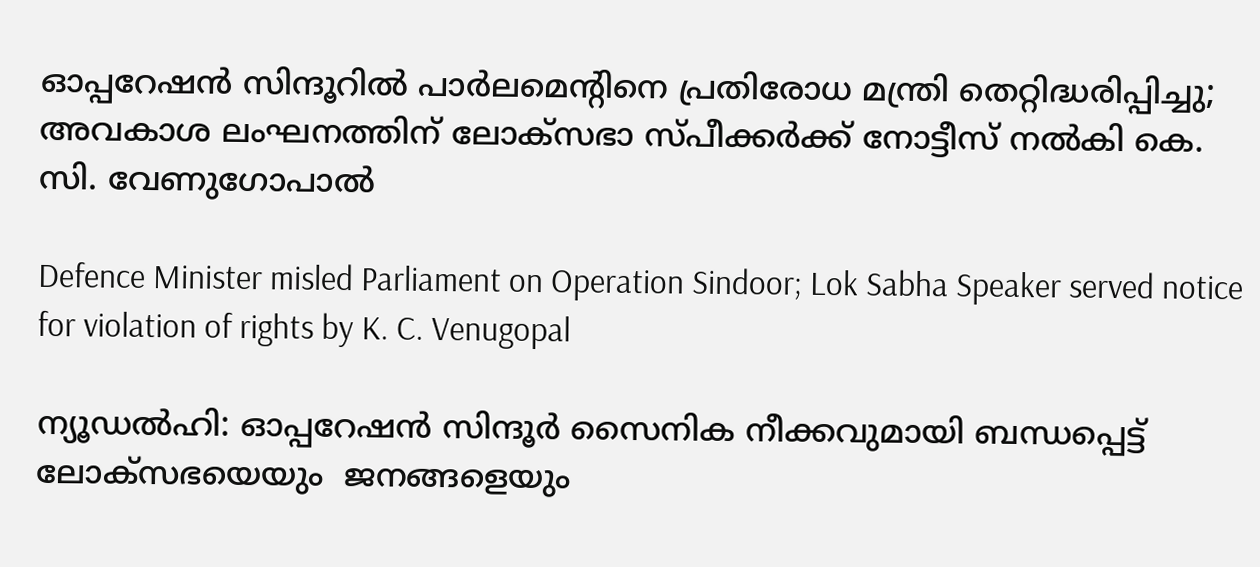ഓപ്പറേഷന്‍ സിന്ദൂറില്‍ പാര്‍ലമെന്റിനെ പ്രതിരോധ മന്ത്രി തെറ്റിദ്ധരിപ്പിച്ചു; അവകാശ ലംഘനത്തിന് ലോക്സഭാ സ്പീക്കര്‍ക്ക് നോട്ടീസ് നല്‍കി കെ. സി. വേണുഗോപാല്‍

Defence Minister misled Parliament on Operation Sindoor; Lok Sabha Speaker served notice for violation of rights by K. C. Venugopal

ന്യൂഡല്‍ഹി: ഓപ്പറേഷന്‍ സിന്ദൂര്‍ സൈനിക നീക്കവുമായി ബന്ധപ്പെട്ട് ലോക്‌സഭയെയും  ജനങ്ങളെയും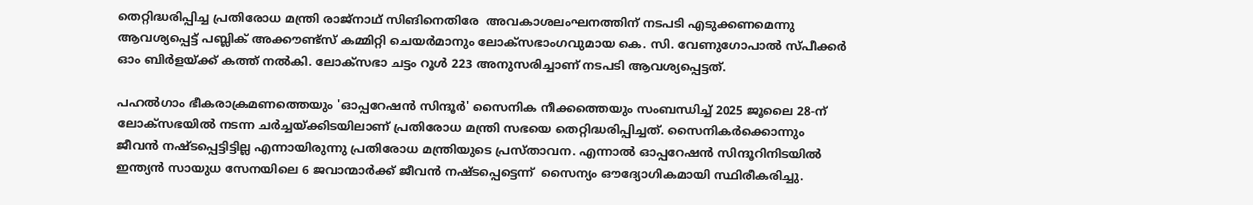തെറ്റിദ്ധരിപ്പിച്ച പ്രതിരോധ മന്ത്രി രാജ്നാഥ് സിങിനെതിരേ  അവകാശലംഘനത്തിന് നടപടി എടുക്കണമെന്നു ആവശ്യപ്പെട്ട് പബ്ലിക് അക്കൗണ്ട്‌സ് കമ്മിറ്റി ചെയര്‍മാനും ലോക്‌സഭാംഗവുമായ കെ. സി. വേണുഗോപാല്‍ സ്പീക്കര്‍ ഓം ബിര്‍ളയ്ക്ക് കത്ത് നല്‍കി. ലോക്‌സഭാ ചട്ടം റൂള്‍ 223 അനുസരിച്ചാണ് നടപടി ആവശ്യപ്പെട്ടത്.

പഹല്‍ഗാം ഭീകരാക്രമണത്തെയും 'ഓപ്പറേഷന്‍ സിന്ദൂര്‍' സൈനിക നീക്കത്തെയും സംബന്ധിച്ച് 2025 ജൂലൈ 28-ന് ലോക്‌സഭയില്‍ നടന്ന ചര്‍ച്ചയ്ക്കിടയിലാണ് പ്രതിരോധ മന്ത്രി സഭയെ തെറ്റിദ്ധരിപ്പിച്ചത്. സൈനികര്‍ക്കൊന്നും ജീവന്‍ നഷ്ടപ്പെട്ടിട്ടില്ല എന്നായിരുന്നു പ്രതിരോധ മന്ത്രിയുടെ പ്രസ്താവന. എന്നാല്‍ ഓപ്പറേഷന്‍ സിന്ദൂറിനിടയില്‍ ഇന്ത്യന്‍ സായുധ സേനയിലെ 6 ജവാന്മാര്‍ക്ക് ജീവന്‍ നഷ്ടപ്പെട്ടെന്ന്  സൈന്യം ഔദ്യോഗികമായി സ്ഥിരീകരിച്ചു.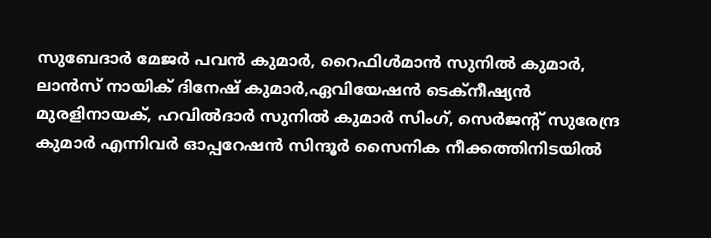സുബേദാര്‍ മേജര്‍ പവന്‍ കുമാര്‍, റൈഫിള്‍മാന്‍ സുനില്‍ കുമാര്‍, ലാന്‍സ് നായിക് ദിനേഷ് കുമാര്‍,ഏവിയേഷന്‍ ടെക്‌നീഷ്യന്‍ മുരളിനായക്, ഹവില്‍ദാര്‍ സുനില്‍ കുമാര്‍ സിംഗ്, സെര്‍ജന്റ് സുരേന്ദ്ര കുമാര്‍ എന്നിവര്‍ ഓപ്പറേഷന്‍ സിന്ദൂര്‍ സൈനിക നീക്കത്തിനിടയില്‍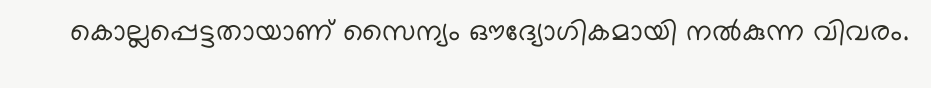കൊല്ലപ്പെട്ടതായാണ് സൈന്യം ഔദ്യോഗികമായി നല്‍കുന്ന വിവരം.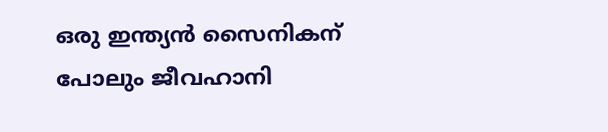ഒരു ഇന്ത്യന്‍ സൈനികന് പോലും ജീവഹാനി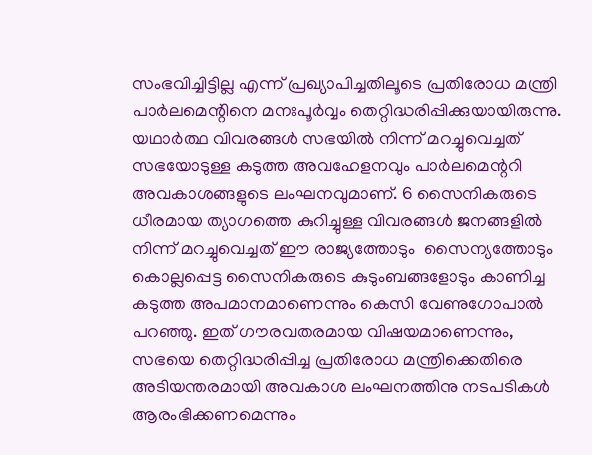സംഭവിച്ചിട്ടില്ല എന്ന് പ്രഖ്യാപിച്ചതിലൂടെ പ്രതിരോധ മന്ത്രി പാര്‍ലമെന്റിനെ മനഃപൂര്‍വ്വം തെറ്റിദ്ധരിപ്പിക്കുയായിരുന്നു. യഥാര്‍ത്ഥ വിവരങ്ങള്‍ സഭയില്‍ നിന്ന് മറച്ചുവെച്ചത് സഭയോടുള്ള കടുത്ത അവഹേളനവും പാര്‍ലമെന്ററി അവകാശങ്ങളുടെ ലംഘനവുമാണ്. 6 സൈനികരുടെ ധീരമായ ത്യാഗത്തെ കുറിച്ചുള്ള വിവരങ്ങള്‍ ജനങ്ങളില്‍ നിന്ന് മറച്ചുവെച്ചത് ഈ രാജ്യത്തോടും  സൈന്യത്തോടും കൊല്ലപ്പെട്ട സൈനികരുടെ കുടുംബങ്ങളോടും കാണിച്ച കടുത്ത അപമാനമാണെന്നും കെസി വേണുഗോപാല്‍ പറഞ്ഞു. ഇത് ഗൗരവതരമായ വിഷയമാണെന്നും, സഭയെ തെറ്റിദ്ധരിപ്പിച്ച പ്രതിരോധ മന്ത്രിക്കെതിരെ അടിയന്തരമായി അവകാശ ലംഘനത്തിനു നടപടികള്‍ ആരംഭിക്കണമെന്നും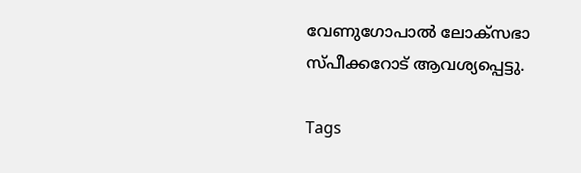വേണുഗോപാല്‍ ലോക്‌സഭാ സ്പീക്കറോട് ആവശ്യപ്പെട്ടു.

Tags